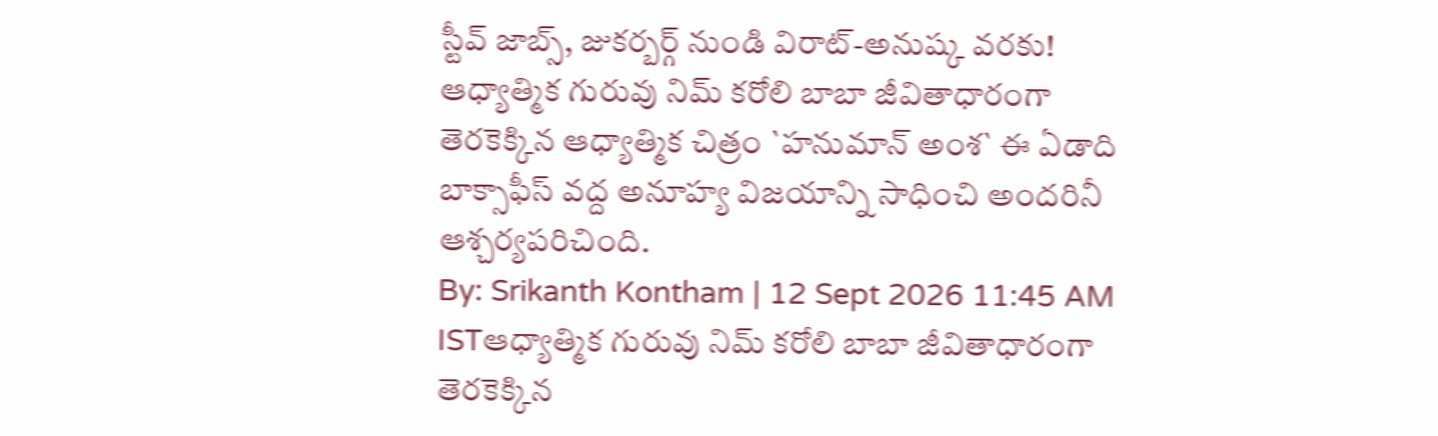స్టీవ్ జాబ్స్, జుకర్బర్గ్ నుండి విరాట్-అనుష్క వరకు!
ఆధ్యాత్మిక గురువు నిమ్ కరోలి బాబా జీవితాధారంగా తెరకెక్కిన ఆధ్యాత్మిక చిత్రం `హనుమాన్ అంశ` ఈ ఏడాది బాక్సాఫీస్ వద్ద అనూహ్య విజయాన్ని సాధించి అందరినీ ఆశ్చర్యపరిచింది.
By: Srikanth Kontham | 12 Sept 2026 11:45 AM ISTఆధ్యాత్మిక గురువు నిమ్ కరోలి బాబా జీవితాధారంగా తెరకెక్కిన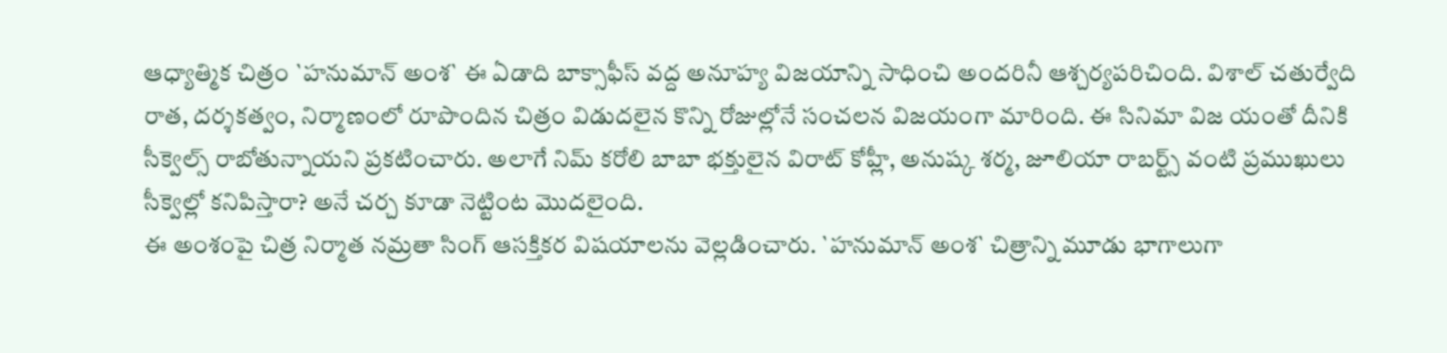ఆధ్యాత్మిక చిత్రం `హనుమాన్ అంశ` ఈ ఏడాది బాక్సాఫీస్ వద్ద అనూహ్య విజయాన్ని సాధించి అందరినీ ఆశ్చర్యపరిచింది. విశాల్ చతుర్వేది రాత, దర్శకత్వం, నిర్మాణంలో రూపొందిన చిత్రం విడుదలైన కొన్ని రోజుల్లోనే సంచలన విజయంగా మారింది. ఈ సినిమా విజ యంతో దీనికి సీక్వెల్స్ రాబోతున్నాయని ప్రకటించారు. అలాగే నిమ్ కరోలి బాబా భక్తులైన విరాట్ కోహ్లీ, అనుష్క శర్మ, జూలియా రాబర్ట్స్ వంటి ప్రముఖులు సీక్వెల్లో కనిపిస్తారా? అనే చర్చ కూడా నెట్టింట మొదలైంది.
ఈ అంశంపై చిత్ర నిర్మాత నమ్రతా సింగ్ ఆసక్తికర విషయాలను వెల్లడించారు. `హనుమాన్ అంశ` చిత్రాన్ని మూడు భాగాలుగా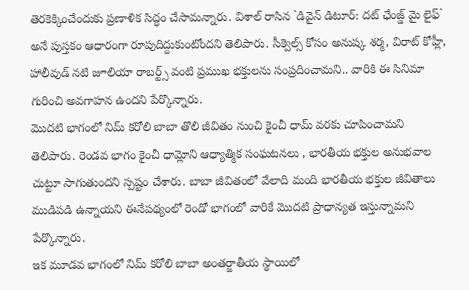తెరకెక్కించేందుకు ప్రణాళిక సిద్ధం చేసామన్నారు. విశాల్ రాసిన `డివైన్ డిటూర్: దట్ ఛేంజ్డ్ మై లైఫ్` అనే పుస్తకం ఆధారంగా రూపుదిద్దుకుంటోందని తెలిపారు. సీక్వెల్స్ కోసం అనుష్క శర్మ, విరాట్ కోహ్లీ, హాలీవుడ్ నటి జూలియా రాబర్ట్స్ వంటి ప్రముఖ భక్తులను సంప్రదించామని.. వారికి ఈ సినిమా గురించి అవగాహన ఉందని పేర్కొన్నారు.
మొదటి భాగంలో నిమ్ కరోలి బాబా తొలి జీవితం నుంచి కైంచీ ధామ్ వరకు చూపించామని తెలిపారు. రెండవ భాగం కైంచీ ధామ్లోని ఆధ్యాత్మిక సంఘటనలు , భారతీయ భక్తుల అనుభవాల చుట్టూ సాగుతుందని స్పష్టం చేశారు. బాబా జీవితంలో వేలాది మంది భారతీయ భక్తుల జీవితాలు ముడిపడి ఉన్నాయని ఈనేపథ్యంలో రెండో భాగంలో వారికే మొదటి ప్రాధాన్యత ఇస్తున్నామని పేర్కొన్నారు.
ఇక మూడవ భాగంలో నిమ్ కరోలి బాబా అంతర్జాతీయ స్థాయిలో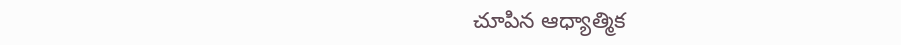చూపిన ఆధ్యాత్మిక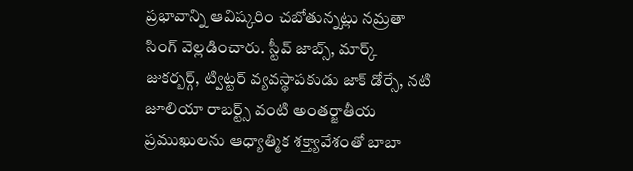ప్రభావాన్ని ఆవిష్కరిం చబోతున్నట్లు నమ్రతా సింగ్ వెల్లడించారు. స్టీవ్ జాబ్స్, మార్క్ జుకర్బర్గ్, ట్విట్టర్ వ్యవస్థాపకుడు జాక్ డోర్సే, నటి జూలియా రాబర్ట్స్ వంటి అంతర్జాతీయ ప్రముఖులను ఆధ్యాత్మిక శక్త్యావేశంతో బాబా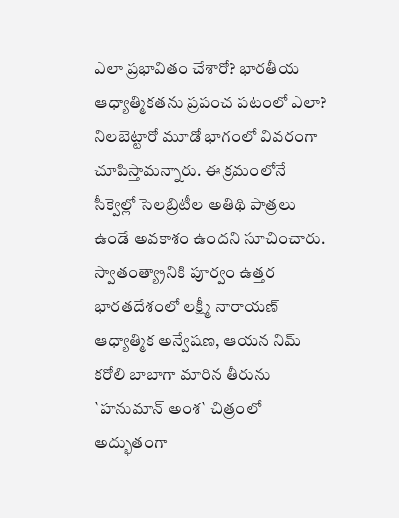ఎలా ప్రభావితం చేశారో? భారతీయ ఆధ్యాత్మికతను ప్రపంచ పటంలో ఎలా? నిలబెట్టారో మూడో భాగంలో వివరంగా చూపిస్తామన్నారు. ఈ క్రమంలోనే సీక్వెల్లో సెలబ్రిటీల అతిథి పాత్రలు ఉండే అవకాశం ఉందని సూచించారు.
స్వాతంత్య్రానికి పూర్వం ఉత్తర భారతదేశంలో లక్ష్మీ నారాయణ్ ఆధ్యాత్మిక అన్వేషణ, ఆయన నిమ్ కరోలి బాబాగా మారిన తీరును `హనుమాన్ అంశ` చిత్రంలో అద్భుతంగా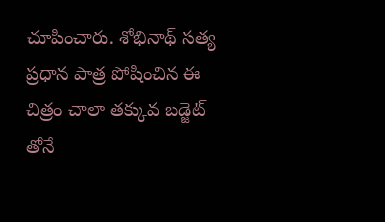చూపించారు. శోభినాథ్ సత్య ప్రధాన పాత్ర పోషించిన ఈ చిత్రం చాలా తక్కువ బడ్జెట్ తోనే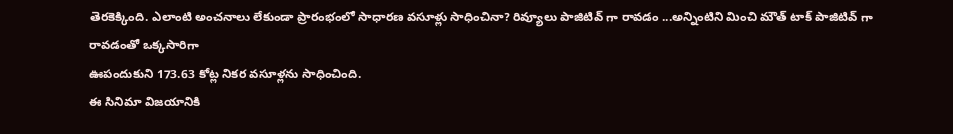తెరకెక్కింది. ఎలాంటి అంచనాలు లేకుండా ప్రారంభంలో సాధారణ వసూళ్లు సాధించినా? రివ్యూలు పాజిటివ్ గా రావడం ...అన్నింటిని మించి మౌత్ టాక్ పాజిటివ్ గా రావడంతో ఒక్కసారిగా
ఊపందుకుని 173.63 కోట్ల నికర వసూళ్లను సాధించింది.
ఈ సినిమా విజయానికి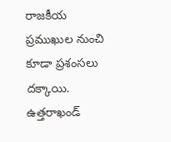రాజకీయ ప్రముఖుల నుంచి కూడా ప్రశంసలు దక్కాయి. ఉత్తరాఖండ్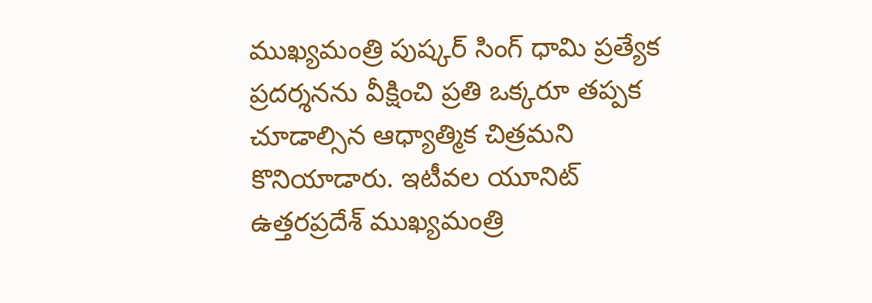ముఖ్యమంత్రి పుష్కర్ సింగ్ ధామి ప్రత్యేక ప్రదర్శనను వీక్షించి ప్రతి ఒక్కరూ తప్పక చూడాల్సిన ఆధ్యాత్మిక చిత్రమని కొనియాడారు. ఇటీవల యూనిట్ ఉత్తరప్రదేశ్ ముఖ్యమంత్రి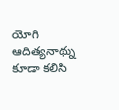యోగి ఆదిత్యనాథ్ను కూడా కలిసి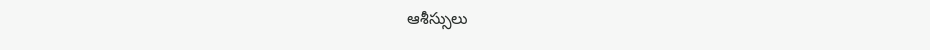ఆశీస్సులు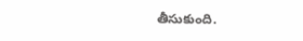తీసుకుంది.